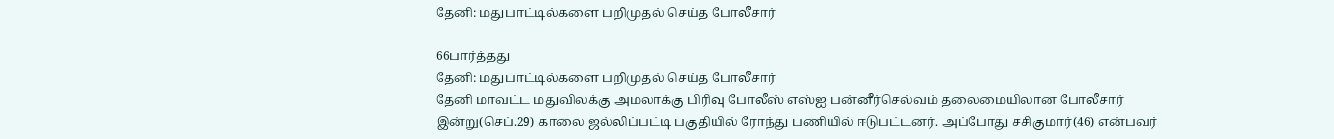தேனி: மதுபாட்டில்களை பறிமுதல் செய்த போலீசார்

66பார்த்தது
தேனி: மதுபாட்டில்களை பறிமுதல் செய்த போலீசார்
தேனி மாவட்ட மதுவிலக்கு அமலாக்கு பிரிவு போலீஸ் எஸ்ஐ பன்னீர்செல்வம் தலைமையிலான போலீசார் இன்று(செப்.29) காலை ஜல்லிப்பட்டி பகுதியில் ரோந்து பணியில் ஈடுபட்டனர். அப்போது சசிகுமார்(46) என்பவர்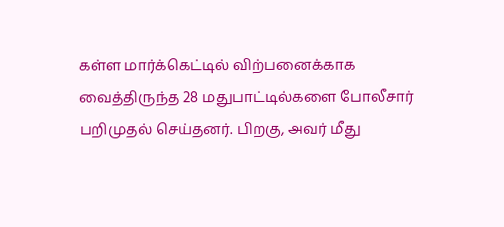கள்ள மார்க்கெட்டில் விற்பனைக்காக வைத்திருந்த 28 மதுபாட்டில்களை போலீசார் பறிமுதல் செய்தனர். பிறகு, அவர் மீது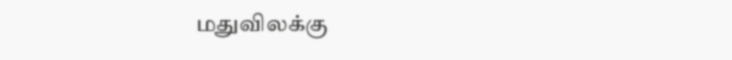மதுவிலக்கு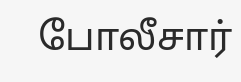போலீசார்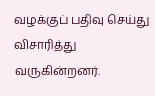வழக்குப் பதிவு செய்து விசாரித்து வருகின்றனர்.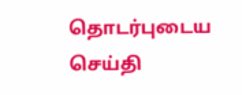தொடர்புடைய செய்தி